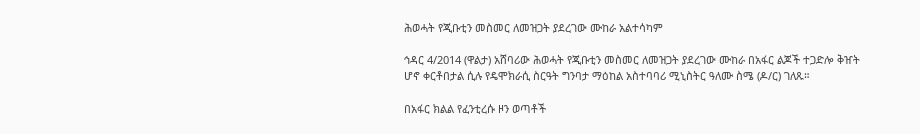ሕወሓት የጂቡቲን መስመር ለመዝጋት ያደረገው ሙከራ አልተሳካም

ኅዳር 4/2014 (ዋልታ) አሸባሪው ሕወሓት የጂቡቲን መስመር ለመዝጋት ያደረገው ሙከራ በአፋር ልጆች ተጋድሎ ቅዠት ሆኖ ቀርቶበታል ሲሉ የዴሞክራሲ ስርዓት ግንባታ ማዕከል አስተባባሪ ሚኒስትር ዓለሙ ስሜ (ዶ/ር) ገለጹ።

በአፋር ክልል የፈንቲረሱ ዞን ወጣቶች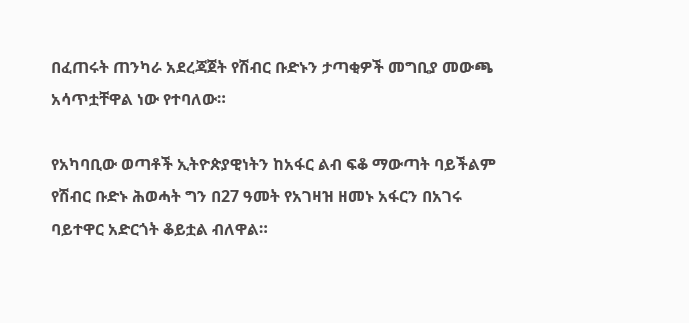በፈጠሩት ጠንካራ አደረጃጀት የሽብር ቡድኑን ታጣቂዎች መግቢያ መውጫ አሳጥቷቸዋል ነው የተባለው።

የአካባቢው ወጣቶች ኢትዮጵያዊነትን ከአፋር ልብ ፍቆ ማውጣት ባይችልም የሽብር ቡድኑ ሕወሓት ግን በ27 ዓመት የአገዛዝ ዘመኑ አፋርን በአገሩ ባይተዋር አድርጎት ቆይቷል ብለዋል።